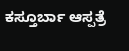ಕಸ್ತೂರ್ಬಾ ಆಸ್ಪತ್ರೆ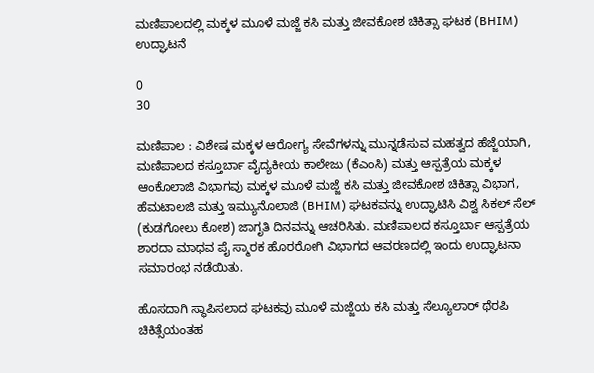ಮಣಿಪಾಲದಲ್ಲಿ ಮಕ್ಕಳ ಮೂಳೆ ಮಜ್ಜೆ ಕಸಿ ಮತ್ತು ಜೀವಕೋಶ ಚಿಕಿತ್ಸಾ ಘಟಕ (BHIM) ಉದ್ಘಾಟನೆ

0
30

ಮಣಿಪಾಲ : ವಿಶೇಷ ಮಕ್ಕಳ ಆರೋಗ್ಯ ಸೇವೆಗಳನ್ನು ಮುನ್ನಡೆಸುವ ಮಹತ್ವದ ಹೆಜ್ಜೆಯಾಗಿ, ಮಣಿಪಾಲದ ಕಸ್ತೂರ್ಬಾ ವೈದ್ಯಕೀಯ ಕಾಲೇಜು (ಕೆಎಂಸಿ) ಮತ್ತು ಆಸ್ಪತ್ರೆಯ ಮಕ್ಕಳ ಆಂಕೊಲಾಜಿ ವಿಭಾಗವು ಮಕ್ಕಳ ಮೂಳೆ ಮಜ್ಜೆ ಕಸಿ ಮತ್ತು ಜೀವಕೋಶ ಚಿಕಿತ್ಸಾ ವಿಭಾಗ, ಹೆಮಟಾಲಜಿ ಮತ್ತು ಇಮ್ಯುನೊಲಾಜಿ (BHIM) ಘಟಕವನ್ನು ಉದ್ಘಾಟಿಸಿ ವಿಶ್ವ ಸಿಕಲ್ ಸೆಲ್ (ಕುಡಗೋಲು ಕೋಶ) ಜಾಗೃತಿ ದಿನವನ್ನು ಆಚರಿಸಿತು. ಮಣಿಪಾಲದ ಕಸ್ತೂರ್ಬಾ ಆಸ್ಪತ್ರೆಯ ಶಾರದಾ ಮಾಧವ ಪೈ ಸ್ಮಾರಕ ಹೊರರೋಗಿ ವಿಭಾಗದ ಆವರಣದಲ್ಲಿ ಇಂದು ಉದ್ಘಾಟನಾ ಸಮಾರಂಭ ನಡೆಯಿತು.

ಹೊಸದಾಗಿ ಸ್ಥಾಪಿಸಲಾದ ಘಟಕವು ಮೂಳೆ ಮಜ್ಜೆಯ ಕಸಿ ಮತ್ತು ಸೆಲ್ಯೂಲಾರ್ ಥೆರಪಿ ಚಿಕಿತ್ಸೆಯಂತಹ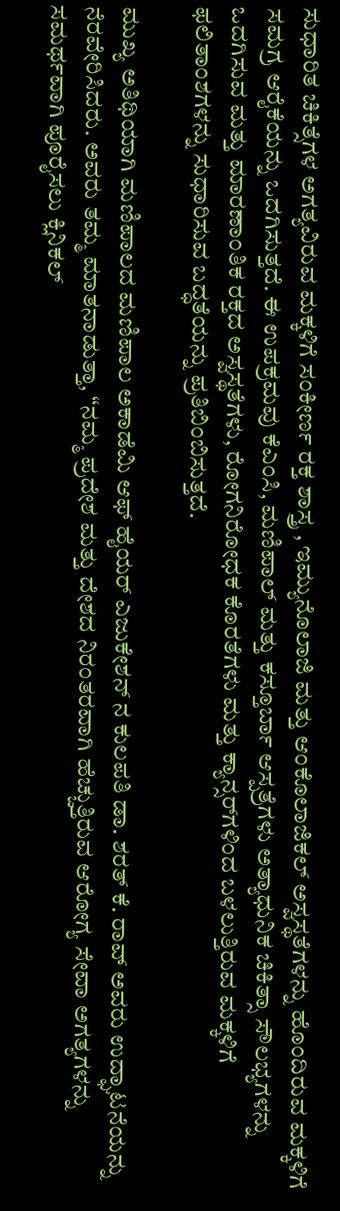ಸುಧಾರಿತ ಚಿಕಿತ್ಸೆಗಳ ಅಗತ್ಯವಿರುವ ಮಕ್ಕಳಿಗೆ ಸಂಕೀರ್ಣ ರಕ್ತ ಶಾಸ್ತ್ರ , ಇಮ್ಯುನೊಲಾಜಿ ಮತ್ತು ಆಂಕೊಲಾಜಿಕಲ್ ಅಸ್ವಸ್ಥತೆಗಳನ್ನು ಹೊಂದಿರುವ ಮಕ್ಕಳಿಗೆ ಸಮಗ್ರ ಆರೈಕೆಯನ್ನು ಒದಗಿಸುತ್ತದೆ. ಈ ಉಪಕ್ರಮವು ಕೆಎಂಸಿ, ಮಣಿಪಾಲ್ ಮತ್ತು ಕಸ್ತೂರ್ಬಾ ಆಸ್ಪತ್ರೆಗಳು ಅತ್ಯಾಧುನಿಕ ಚಿಕಿತ್ಸಾ ಸೌಲಭ್ಯಗಳನ್ನು ಒದಗಿಸುವ ಮತ್ತು ಮಾರಣಾಂತಿಕ ರಕ್ತದ ಅಸ್ವಸ್ಥತೆಗಳು, ರೋಗನಿರೋಧಕ ಕೊರತೆಗಳು ಮತ್ತು ಕ್ಯಾನ್ಸರ್‌ಗಳಿಂದ ಬಳಲುತ್ತಿರುವ ಮಕ್ಕಳಿಗೆ ಫಲಿತಾಂಶಗಳನ್ನು ಸುಧಾರಿಸುವ ಬದ್ಧತೆಯನ್ನು ಪ್ರತಿಬಿಂಬಿಸುತ್ತದೆ.

ಮುಖ್ಯ ಅತಿಥಿಯಾಗಿ ಮಣಿಪಾಲದ ಮಣಿಪಾಲ ಅಕಾಡೆಮಿ ಆಫ್ ಹೈಯರ್ ಎಜುಕೇಶನ್ ನ ಕುಲಪತಿ ಡಾ. ಶರತ್ ಕೆ. ರಾವ್ ಅವರು ಉದ್ಘಾಟನೆಯನ್ನು ನೆರವೇರಿಸಿದರು. ಅವರು ತಮ್ಮ ಮಾತನಾಡುತ್ತಾ, “ನಮ್ಮ ಪ್ರದೇಶ ಮತ್ತು ದೇಶದ ನಿರಂತರವಾಗಿ ಹೆಚ್ಚುತ್ತಿರುವ ಆರೋಗ್ಯ ಸೇವಾ ಅಗತ್ಯಗಳನ್ನು ಸಮರ್ಥವಾಗಿ ಪೂರೈಸಲು ಕ್ಲಿನಿಕಲ್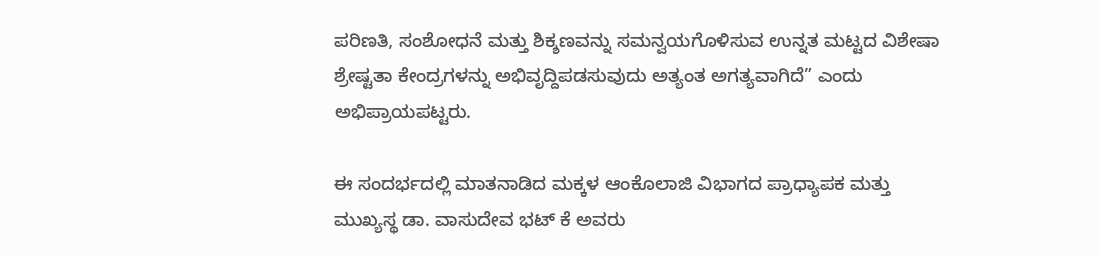ಪರಿಣತಿ, ಸಂಶೋಧನೆ ಮತ್ತು ಶಿಕ್ಶಣವನ್ನು ಸಮನ್ವಯಗೊಳಿಸುವ ಉನ್ನತ ಮಟ್ಟದ ವಿಶೇಷಾ ಶ್ರೇಷ್ಟತಾ ಕೇಂದ್ರಗಳನ್ನು ಅಭಿವೃದ್ದಿಪಡಸುವುದು ಅತ್ಯಂತ ಅಗತ್ಯವಾಗಿದೆ” ಎಂದು ಅಭಿಪ್ರಾಯಪಟ್ಟರು.

ಈ ಸಂದರ್ಭದಲ್ಲಿ ಮಾತನಾಡಿದ ಮಕ್ಕಳ ಆಂಕೊಲಾಜಿ ವಿಭಾಗದ ಪ್ರಾಧ್ಯಾಪಕ ಮತ್ತು ಮುಖ್ಯಸ್ಥ ಡಾ. ವಾಸುದೇವ ಭಟ್ ಕೆ ಅವರು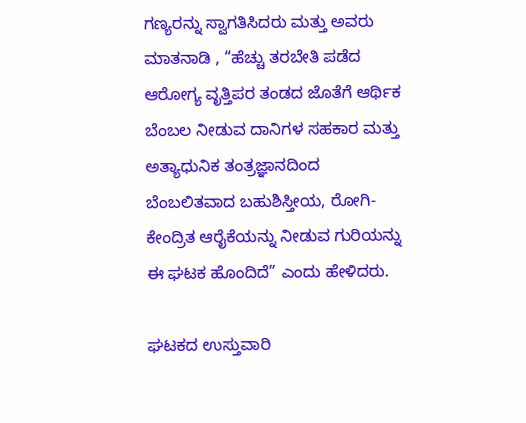ಗಣ್ಯರನ್ನು ಸ್ವಾಗತಿಸಿದರು ಮತ್ತು ಅವರು ಮಾತನಾಡಿ , “ಹೆಚ್ಚು ತರಬೇತಿ ಪಡೆದ ಆರೋಗ್ಯ ವೃತ್ತಿಪರ ತಂಡದ ಜೊತೆಗೆ ಆರ್ಥಿಕ ಬೆಂಬಲ ನೀಡುವ ದಾನಿಗಳ ಸಹಕಾರ ಮತ್ತು ಅತ್ಯಾಧುನಿಕ ತಂತ್ರಜ್ಞಾನದಿಂದ ಬೆಂಬಲಿತವಾದ ಬಹುಶಿಸ್ತೀಯ, ರೋಗಿ-ಕೇಂದ್ರಿತ ಆರೈಕೆಯನ್ನು ನೀಡುವ ಗುರಿಯನ್ನು ಈ ಘಟಕ ಹೊಂದಿದೆ” ಎಂದು ಹೇಳಿದರು.

ಘಟಕದ ಉಸ್ತುವಾರಿ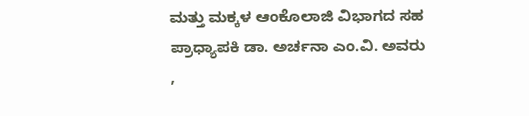ಮತ್ತು ಮಕ್ಕಳ ಆಂಕೊಲಾಜಿ ವಿಭಾಗದ ಸಹ ಪ್ರಾಧ್ಯಾಪಕಿ ಡಾ. ಅರ್ಚನಾ ಎಂ.ವಿ. ಅವರು ,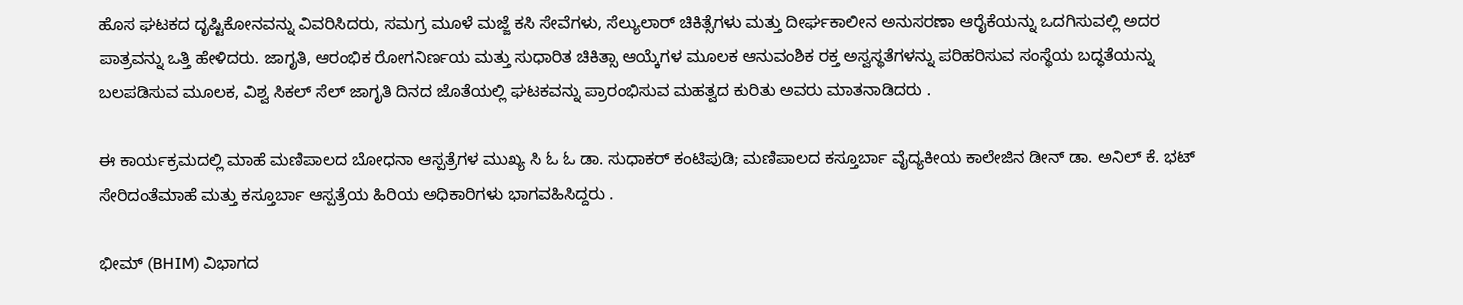ಹೊಸ ಘಟಕದ ದೃಷ್ಟಿಕೋನವನ್ನು ವಿವರಿಸಿದರು, ಸಮಗ್ರ ಮೂಳೆ ಮಜ್ಜೆ ಕಸಿ ಸೇವೆಗಳು, ಸೆಲ್ಯುಲಾರ್ ಚಿಕಿತ್ಸೆಗಳು ಮತ್ತು ದೀರ್ಘಕಾಲೀನ ಅನುಸರಣಾ ಆರೈಕೆಯನ್ನು ಒದಗಿಸುವಲ್ಲಿ ಅದರ ಪಾತ್ರವನ್ನು ಒತ್ತಿ ಹೇಳಿದರು. ಜಾಗೃತಿ, ಆರಂಭಿಕ ರೋಗನಿರ್ಣಯ ಮತ್ತು ಸುಧಾರಿತ ಚಿಕಿತ್ಸಾ ಆಯ್ಕೆಗಳ ಮೂಲಕ ಆನುವಂಶಿಕ ರಕ್ತ ಅಸ್ವಸ್ಥತೆಗಳನ್ನು ಪರಿಹರಿಸುವ ಸಂಸ್ಥೆಯ ಬದ್ಧತೆಯನ್ನು ಬಲಪಡಿಸುವ ಮೂಲಕ, ವಿಶ್ವ ಸಿಕಲ್ ಸೆಲ್ ಜಾಗೃತಿ ದಿನದ ಜೊತೆಯಲ್ಲಿ ಘಟಕವನ್ನು ಪ್ರಾರಂಭಿಸುವ ಮಹತ್ವದ ಕುರಿತು ಅವರು ಮಾತನಾಡಿದರು .

ಈ ಕಾರ್ಯಕ್ರಮದಲ್ಲಿ ಮಾಹೆ ಮಣಿಪಾಲದ ಬೋಧನಾ ಆಸ್ಪತ್ರೆಗಳ ಮುಖ್ಯ ಸಿ ಓ ಓ ಡಾ. ಸುಧಾಕರ್ ಕಂಟಿಪುಡಿ; ಮಣಿಪಾಲದ ಕಸ್ತೂರ್ಬಾ ವೈದ್ಯಕೀಯ ಕಾಲೇಜಿನ ಡೀನ್ ಡಾ. ಅನಿಲ್ ಕೆ. ಭಟ್ ಸೇರಿದಂತೆಮಾಹೆ ಮತ್ತು ಕಸ್ತೂರ್ಬಾ ಆಸ್ಪತ್ರೆಯ ಹಿರಿಯ ಅಧಿಕಾರಿಗಳು ಭಾಗವಹಿಸಿದ್ದರು .

ಭೀಮ್ (BHIM) ವಿಭಾಗದ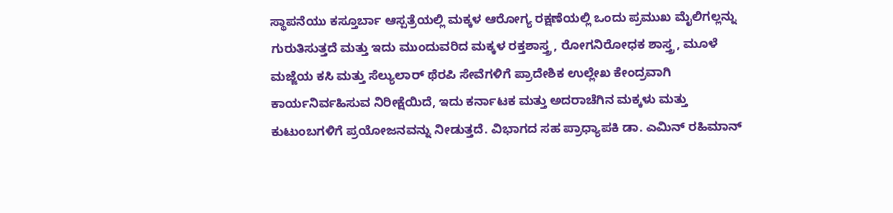ಸ್ಥಾಪನೆಯು ಕಸ್ತೂರ್ಬಾ ಆಸ್ಪತ್ರೆಯಲ್ಲಿ ಮಕ್ಕಳ ಆರೋಗ್ಯ ರಕ್ಷಣೆಯಲ್ಲಿ ಒಂದು ಪ್ರಮುಖ ಮೈಲಿಗಲ್ಲನ್ನು ಗುರುತಿಸುತ್ತದೆ ಮತ್ತು ಇದು ಮುಂದುವರಿದ ಮಕ್ಕಳ ರಕ್ತಶಾಸ್ತ್ರ, ರೋಗನಿರೋಧಕ ಶಾಸ್ತ್ರ, ಮೂಳೆ ಮಜ್ಜೆಯ ಕಸಿ ಮತ್ತು ಸೆಲ್ಯುಲಾರ್ ಥೆರಪಿ ಸೇವೆಗಳಿಗೆ ಪ್ರಾದೇಶಿಕ ಉಲ್ಲೇಖ ಕೇಂದ್ರವಾಗಿ ಕಾರ್ಯನಿರ್ವಹಿಸುವ ನಿರೀಕ್ಷೆಯಿದೆ, ಇದು ಕರ್ನಾಟಕ ಮತ್ತು ಅದರಾಚೆಗಿನ ಮಕ್ಕಳು ಮತ್ತು ಕುಟುಂಬಗಳಿಗೆ ಪ್ರಯೋಜನವನ್ನು ನೀಡುತ್ತದೆ. ವಿಭಾಗದ ಸಹ ಪ್ರಾಧ್ಯಾಪಕಿ ಡಾ. ಎಮಿನ್ ರಹಿಮಾನ್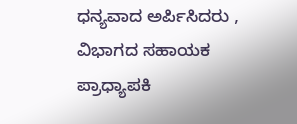ಧನ್ಯವಾದ ಅರ್ಪಿಸಿದರು , ವಿಭಾಗದ ಸಹಾಯಕ ಪ್ರಾಧ್ಯಾಪಕಿ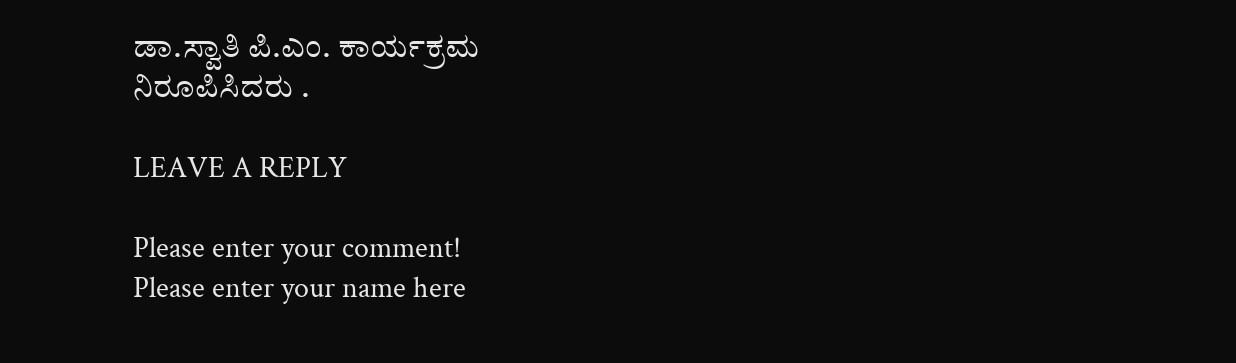ಡಾ.ಸ್ವಾತಿ ಪಿ.ಎಂ. ಕಾರ್ಯಕ್ರಮ ನಿರೂಪಿಸಿದರು .

LEAVE A REPLY

Please enter your comment!
Please enter your name here